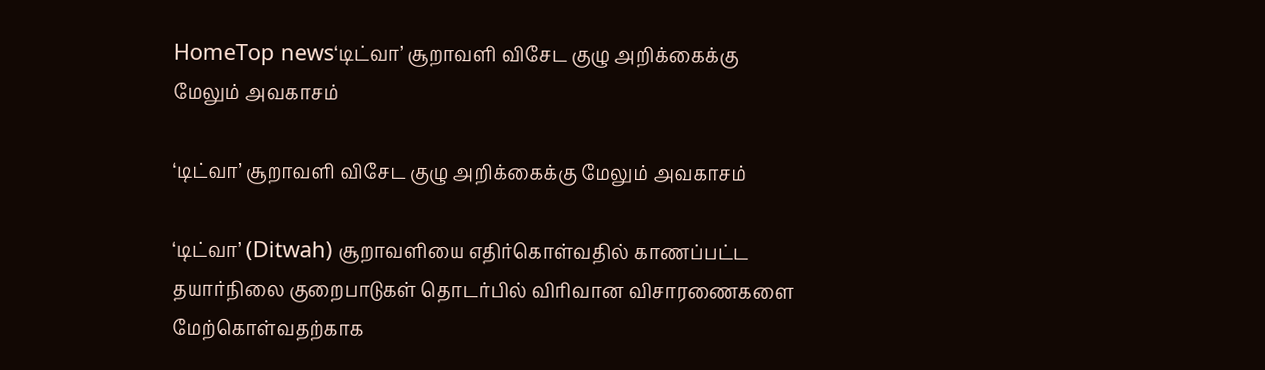HomeTop news‘டிட்வா’ சூறாவளி விசேட குழு அறிக்கைக்கு மேலும் அவகாசம்

‘டிட்வா’ சூறாவளி விசேட குழு அறிக்கைக்கு மேலும் அவகாசம்

‘டிட்வா’ (Ditwah) சூறாவளியை எதிர்கொள்வதில் காணப்பட்ட தயார்நிலை குறைபாடுகள் தொடர்பில் விரிவான விசாரணைகளை மேற்கொள்வதற்காக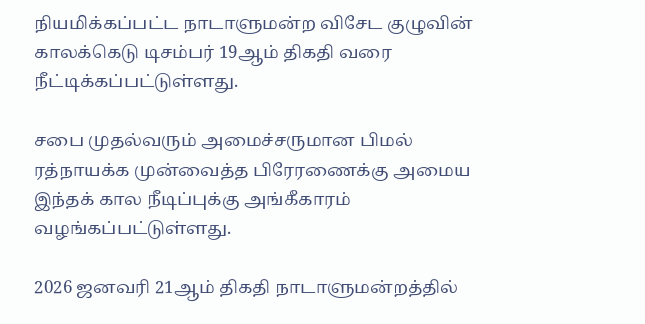நியமிக்கப்பட்ட நாடாளுமன்ற விசேட குழுவின் காலக்கெடு டிசம்பர் 19ஆம் திகதி வரை நீட்டிக்கப்பட்டுள்ளது.

சபை முதல்வரும் அமைச்சருமான பிமல் ரத்நாயக்க முன்வைத்த பிரேரணைக்கு அமைய இந்தக் கால நீடிப்புக்கு அங்கீகாரம் வழங்கப்பட்டுள்ளது.

2026 ஜனவரி 21ஆம் திகதி நாடாளுமன்றத்தில்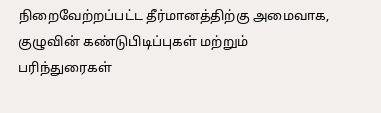நிறைவேற்றப்பட்ட தீர்மானத்திற்கு அமைவாக, குழுவின் கண்டுபிடிப்புகள் மற்றும் பரிந்துரைகள்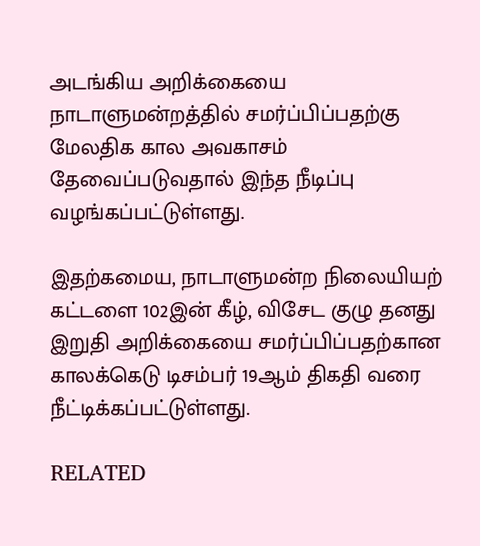அடங்கிய அறிக்கையை நாடாளுமன்றத்தில் சமர்ப்பிப்பதற்கு மேலதிக கால அவகாசம் தேவைப்படுவதால் இந்த நீடிப்பு வழங்கப்பட்டுள்ளது.

இதற்கமைய, நாடாளுமன்ற நிலையியற் கட்டளை 102இன் கீழ், விசேட குழு தனது இறுதி அறிக்கையை சமர்ப்பிப்பதற்கான காலக்கெடு டிசம்பர் 19ஆம் திகதி வரை நீட்டிக்கப்பட்டுள்ளது.

RELATED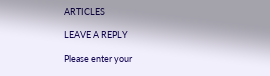ARTICLES

LEAVE A REPLY

Please enter your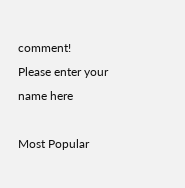comment!
Please enter your name here

Most Popular